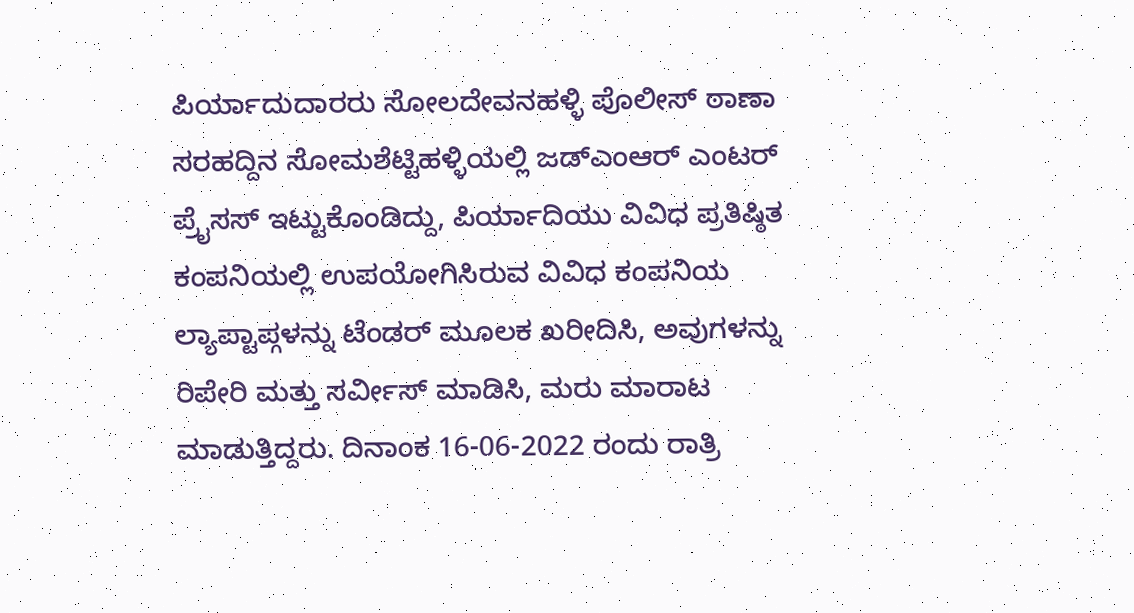ಪಿರ್ಯಾದುದಾರರು ಸೋಲದೇವನಹಳ್ಳಿ ಪೊಲೀಸ್ ಠಾಣಾ ಸರಹದ್ದಿನ ಸೋಮಶೆಟ್ಟಿಹಳ್ಳಿಯಲ್ಲಿ ಜಡ್ಎಂಆರ್ ಎಂಟರ್ ಪ್ರೈಸಸ್ ಇಟ್ಟುಕೊಂಡಿದ್ದು, ಪಿರ್ಯಾದಿಯು ವಿವಿಧ ಪ್ರತಿಷ್ಠಿತ ಕಂಪನಿಯಲ್ಲಿ ಉಪಯೋಗಿಸಿರುವ ವಿವಿಧ ಕಂಪನಿಯ ಲ್ಯಾಪ್ಟಾಪ್ಗಳನ್ನು ಟೆಂಡರ್ ಮೂಲಕ ಖರೀದಿಸಿ, ಅವುಗಳನ್ನು ರಿಪೇರಿ ಮತ್ತು ಸರ್ವೀಸ್ ಮಾಡಿಸಿ, ಮರು ಮಾರಾಟ ಮಾಡುತ್ತಿದ್ದರು. ದಿನಾಂಕ 16-06-2022 ರಂದು ರಾತ್ರಿ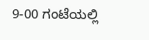9-00 ಗಂಟೆಯಲ್ಲಿ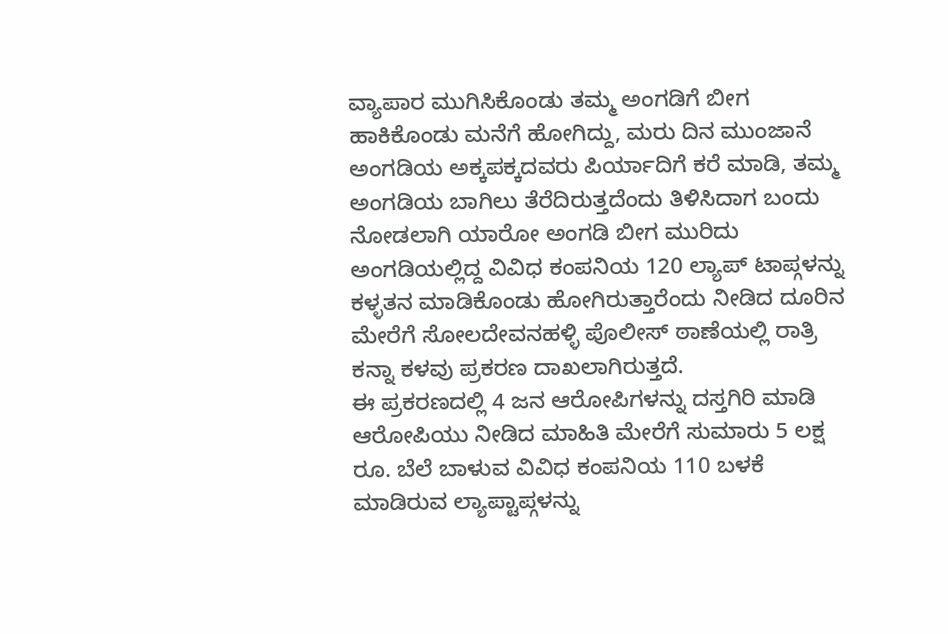ವ್ಯಾಪಾರ ಮುಗಿಸಿಕೊಂಡು ತಮ್ಮ ಅಂಗಡಿಗೆ ಬೀಗ ಹಾಕಿಕೊಂಡು ಮನೆಗೆ ಹೋಗಿದ್ದು, ಮರು ದಿನ ಮುಂಜಾನೆ ಅಂಗಡಿಯ ಅಕ್ಕಪಕ್ಕದವರು ಪಿರ್ಯಾದಿಗೆ ಕರೆ ಮಾಡಿ, ತಮ್ಮ ಅಂಗಡಿಯ ಬಾಗಿಲು ತೆರೆದಿರುತ್ತದೆಂದು ತಿಳಿಸಿದಾಗ ಬಂದು ನೋಡಲಾಗಿ ಯಾರೋ ಅಂಗಡಿ ಬೀಗ ಮುರಿದು ಅಂಗಡಿಯಲ್ಲಿದ್ದ ವಿವಿಧ ಕಂಪನಿಯ 120 ಲ್ಯಾಪ್ ಟಾಪ್ಗಳನ್ನು ಕಳ್ಳತನ ಮಾಡಿಕೊಂಡು ಹೋಗಿರುತ್ತಾರೆಂದು ನೀಡಿದ ದೂರಿನ ಮೇರೆಗೆ ಸೋಲದೇವನಹಳ್ಳಿ ಪೊಲೀಸ್ ಠಾಣೆಯಲ್ಲಿ ರಾತ್ರಿ ಕನ್ನಾ ಕಳವು ಪ್ರಕರಣ ದಾಖಲಾಗಿರುತ್ತದೆ.
ಈ ಪ್ರಕರಣದಲ್ಲಿ 4 ಜನ ಆರೋಪಿಗಳನ್ನು ದಸ್ತಗಿರಿ ಮಾಡಿ ಆರೋಪಿಯು ನೀಡಿದ ಮಾಹಿತಿ ಮೇರೆಗೆ ಸುಮಾರು 5 ಲಕ್ಷ ರೂ. ಬೆಲೆ ಬಾಳುವ ವಿವಿಧ ಕಂಪನಿಯ 110 ಬಳಕೆ ಮಾಡಿರುವ ಲ್ಯಾಪ್ಟಾಪ್ಗಳನ್ನು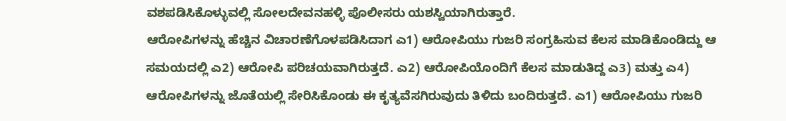ವಶಪಡಿಸಿಕೊಳ್ಳುವಲ್ಲಿ ಸೋಲದೇವನಹಳ್ಳಿ ಪೊಲೀಸರು ಯಶಸ್ವಿಯಾಗಿರುತ್ತಾರೆ.
ಆರೋಪಿಗಳನ್ನು ಹೆಚ್ಚಿನ ವಿಚಾರಣೆಗೊಳಪಡಿಸಿದಾಗ ಎ1) ಆರೋಪಿಯು ಗುಜರಿ ಸಂಗ್ರಹಿಸುವ ಕೆಲಸ ಮಾಡಿಕೊಂಡಿದ್ದು ಆ ಸಮಯದಲ್ಲಿ ಎ2) ಆರೋಪಿ ಪರಿಚಯವಾಗಿರುತ್ತದೆ. ಎ2) ಆರೋಪಿಯೊಂದಿಗೆ ಕೆಲಸ ಮಾಡುತಿದ್ದ ಎ3) ಮತ್ತು ಎ4) ಆರೋಪಿಗಳನ್ನು ಜೊತೆಯಲ್ಲಿ ಸೇರಿಸಿಕೊಂಡು ಈ ಕೃತ್ಯವೆಸಗಿರುವುದು ತಿಳಿದು ಬಂದಿರುತ್ತದೆ. ಎ1) ಆರೋಪಿಯು ಗುಜರಿ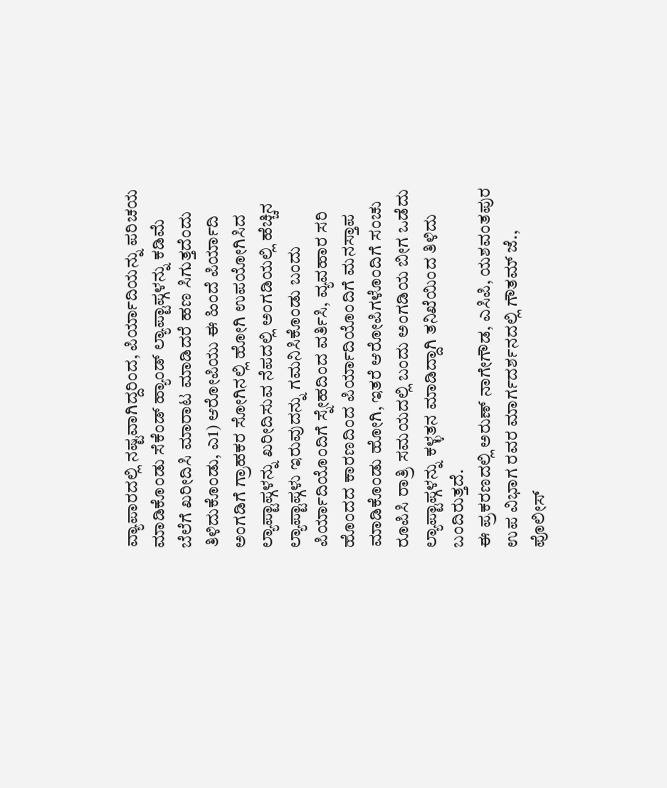ವ್ಯಾಪಾರದಲ್ಲಿ ನಷ್ಟವಾಗಿದ್ದರಿಂದ, ಪಿರ್ಯಾದಿಯನ್ನು ಪರಿಚಯ ಮಾಡಿಕೊಂಡು ಸೆಕೆಂಡ್ ಹ್ಯಾಂಡ್ ಲ್ಯಾಪ್ಟಾಪ್ಗಳನ್ನು ಕಡಿಮೆ ಬೆಲೆಗೆ ಖರೀದಿಸಿ ಮಾರಾಟ ಮಾಡಿದರೆ ಹಣ ಸಿಗುತ್ತದೆಂದು ತಿಳಿದುಕೊಂಡು, ಎ1) ಆರೋಪಿಯು ಈ ಹಿಂದೆ ಪಿರ್ಯಾದಿ ಅಂಗಡಿಗೆ ಗ್ರಾಹಕರ ಸೋಗಿನಲ್ಲಿ ಹೋಗಿ ಉಪಯೋಗಿಸಿದ ಲ್ಯಾಪ್ಟಾಪ್ಗಳನ್ನು ಖರೀದಿಸುವ ನೆಪದಲ್ಲಿ ಅಂಗಡಿಯಲ್ಲಿ ಹೆಚ್ಚಿನ ಲ್ಯಾಪ್ಟಾಪ್ಗಳು ಇರುವುದನ್ನು ಗಮನಿಸಿಕೊಂಡು ಬಂದು ಪಿರ್ಯಾದಿಯೊಂದಿಗೆ ಸ್ನೇಹದಿಂದ ವರ್ತಿಸಿ, ವ್ಯವಹಾರ ಸರಿ ಹೊಂದದ ಕಾರಣದಿಂದ ಪಿರ್ಯಾದಿಯೊಂದಿಗೆ ಮನಸ್ತಾಪ ಮಾಡಿಕೊಂಡು ಹೋಗಿ, ಇತರೆ ಆರೋಪಿಗಳೊಂದಿಗೆ ಸಂಚು ರೂಪಿಸಿ ರಾತ್ರಿ ಸಮಯದಲ್ಲಿ ಬಂದು ಅಂಗಡಿಯ ಬೀಗ ಒಡೆದು ಲ್ಯಾಪ್ಟಾಪ್ಗಳನ್ನು ಕಳ್ಳತನ ಮಾಡಿದ್ದಾಗಿ ತನಿಖೆಯಿಂದ ತಿಳಿದು ಬಂದಿರುತ್ತದೆ.
ಈ ಪ್ರಕರಣದಲ್ಲಿ ಅರುಣ್ ನಾಗೇಗೌಡ, ಎಸಿಪಿ, ಯಶವಂತಪುರ ಉಪ ವಿಭಾಗ ರವರ ಮಾರ್ಗದರ್ಶನದಲ್ಲಿ ಗೌತಮ್ ಜೆ., ಪೊಲೀಸ್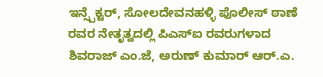ಇನ್ಸ್ಪೆಕ್ಟರ್, ಸೋಲದೇವನಹಳ್ಳಿ ಪೊಲೀಸ್ ಠಾಣೆ ರವರ ನೇತೃತ್ವದಲ್ಲಿ ಪಿಎಸ್ಐ ರವರುಗಳಾದ ಶಿವರಾಜ್ ಎಂ.ಜೆ, ಅರುಣ್ ಕುಮಾರ್ ಆರ್.ಎ.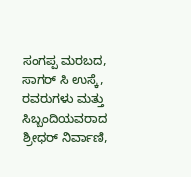ಸಂಗಪ್ಪ ಮರಬದ, ಸಾಗರ್ ಸಿ ಉಸ್ಕೆ, ರವರುಗಳು ಮತ್ತು ಸಿಬ್ಬಂದಿಯವರಾದ ಶ್ರೀಧರ್ ನಿರ್ವಾಣಿ,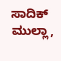ಸಾದಿಕ್ ಮುಲ್ಲಾ,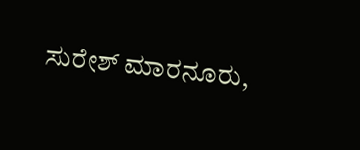ಸುರೇಶ್ ಮಾರನೂರು,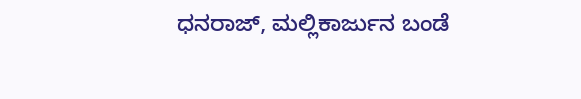ಧನರಾಜ್, ಮಲ್ಲಿಕಾರ್ಜುನ ಬಂಡೆ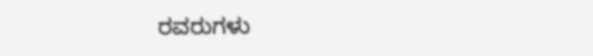ರವರುಗಳು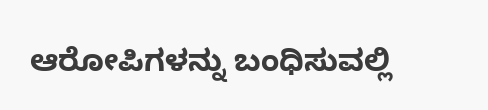ಆರೋಪಿಗಳನ್ನು ಬಂಧಿಸುವಲ್ಲಿ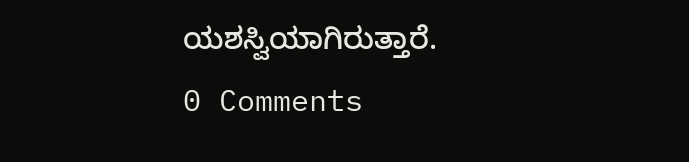ಯಶಸ್ವಿಯಾಗಿರುತ್ತಾರೆ.
0 Comments